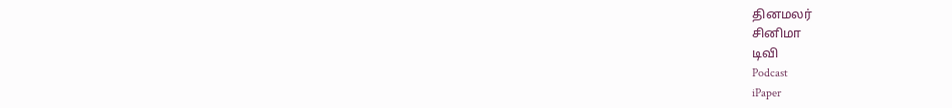தினமலர்
சினிமா
டிவி
Podcast
iPaper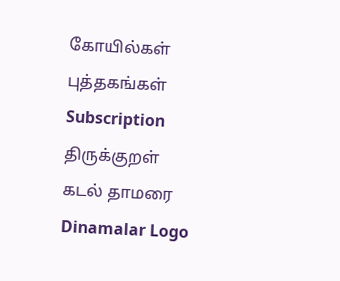கோயில்கள்
புத்தகங்கள்
Subscription
திருக்குறள்
கடல் தாமரை
Dinamalar Logo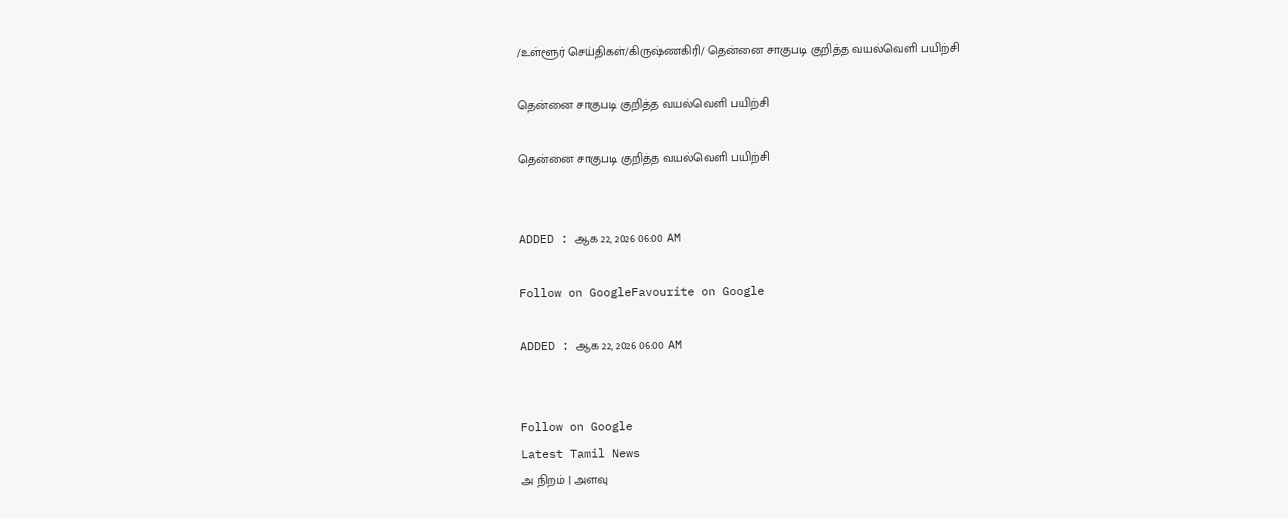/உள்ளூர் செய்திகள்/கிருஷ்ணகிரி/ தென்னை சாகுபடி குறித்த வயல்வெளி பயிற்சி

தென்னை சாகுபடி குறித்த வயல்வெளி பயிற்சி

தென்னை சாகுபடி குறித்த வயல்வெளி பயிற்சி


ADDED : ஆக 22, 2026 06:00 AM

Follow on GoogleFavourite on Google

ADDED : ஆக 22, 2026 06:00 AM


Follow on Google
Latest Tamil News
அ நிறம் | அளவு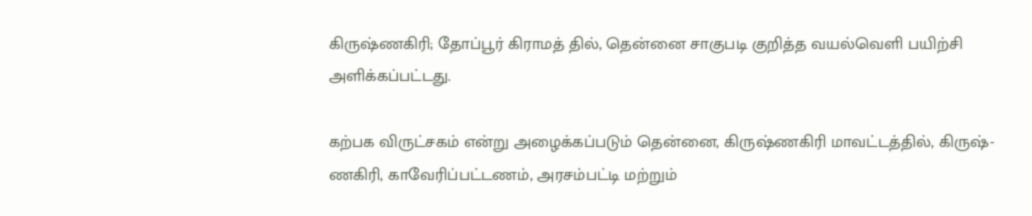கிருஷ்ணகிரி; தோப்பூர் கிராமத் தில், தென்னை சாகுபடி குறித்த வயல்வெளி பயிற்சி அளிக்கப்பட்டது.

கற்பக விருட்சகம் என்று அழைக்கப்படும் தென்னை, கிருஷ்ணகிரி மாவட்டத்தில், கிருஷ்-ணகிரி, காவேரிப்பட்டணம், அரசம்பட்டி மற்றும்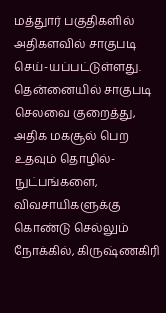மத்துார் பகுதிகளில் அதிகளவில் சாகுபடி செய்-யப்பட்டுள்ளது. தென்னையில் சாகுபடி செலவை குறைத்து, அதிக மகசூல் பெற உதவும் தொழில்-நுட்பங்களை, விவசாயிகளுக்கு கொண்டு செல்லும் நோக்கில், கிருஷ்ணகிரி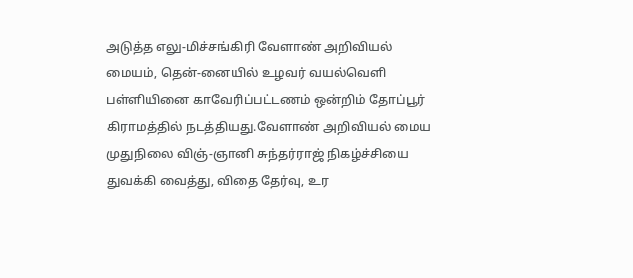அடுத்த எலு-மிச்சங்கிரி வேளாண் அறிவியல் மையம், தென்-னையில் உழவர் வயல்வெளி பள்ளியினை காவேரிப்பட்டணம் ஒன்றிம் தோப்பூர் கிராமத்தில் நடத்தியது.வேளாண் அறிவியல் மைய முதுநிலை விஞ்-ஞானி சுந்தர்ராஜ் நிகழ்ச்சியை துவக்கி வைத்து, விதை தேர்வு, உர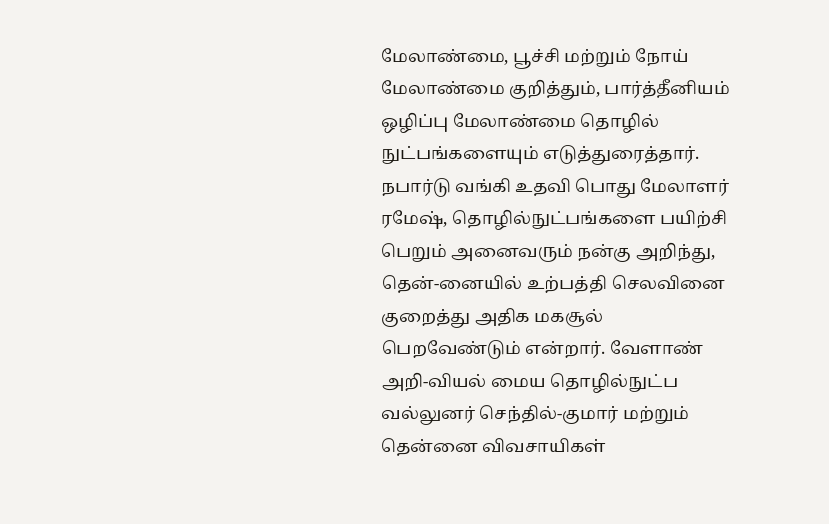மேலாண்மை, பூச்சி மற்றும் நோய் மேலாண்மை குறித்தும், பார்த்தீனியம் ஒழிப்பு மேலாண்மை தொழில் நுட்பங்களையும் எடுத்துரைத்தார். நபார்டு வங்கி உதவி பொது மேலாளர் ரமேஷ், தொழில்நுட்பங்களை பயிற்சி பெறும் அனைவரும் நன்கு அறிந்து, தென்-னையில் உற்பத்தி செலவினை குறைத்து அதிக மகசூல் பெறவேண்டும் என்றார். வேளாண் அறி-வியல் மைய தொழில்நுட்ப வல்லுனர் செந்தில்-குமார் மற்றும் தென்னை விவசாயிகள்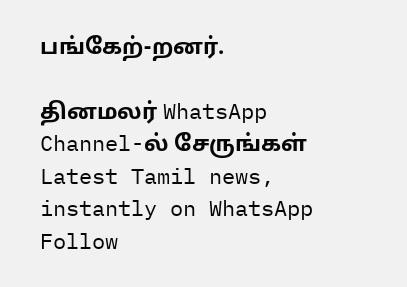பங்கேற்-றனர்.

தினமலர் WhatsApp Channel-ல் சேருங்கள்
Latest Tamil news, instantly on WhatsApp
Follow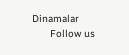Dinamalar
      Follow us